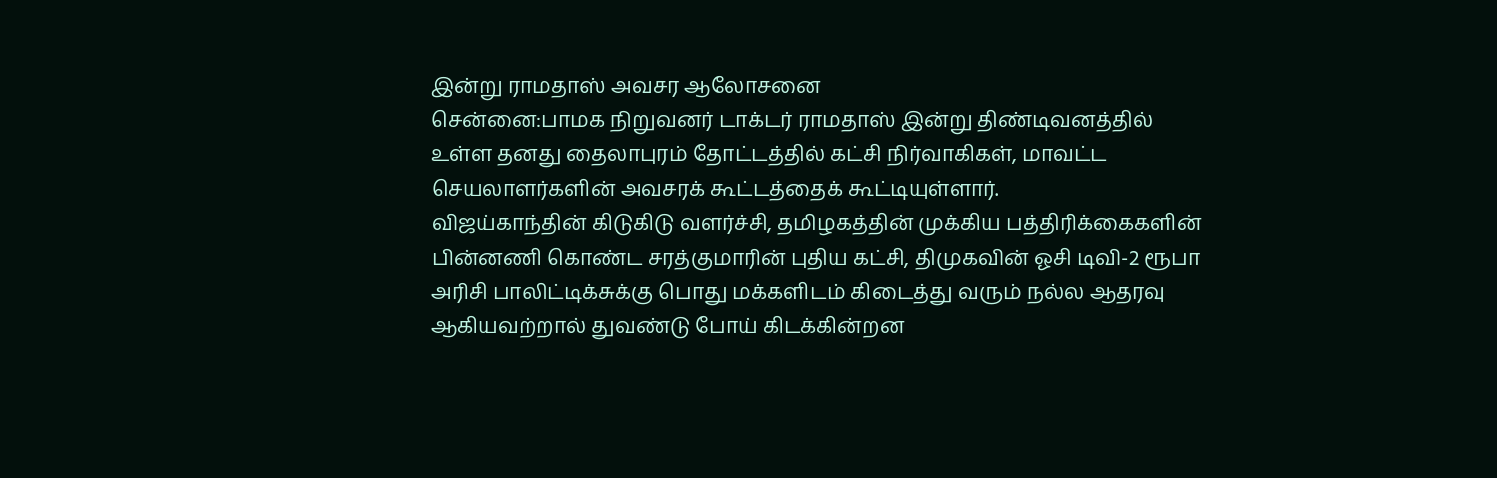இன்று ராமதாஸ் அவசர ஆலோசனை
சென்னை:பாமக நிறுவனர் டாக்டர் ராமதாஸ் இன்று திண்டிவனத்தில் உள்ள தனது தைலாபுரம் தோட்டத்தில் கட்சி நிர்வாகிகள், மாவட்ட செயலாளர்களின் அவசரக் கூட்டத்தைக் கூட்டியுள்ளார்.
விஜய்காந்தின் கிடுகிடு வளர்ச்சி, தமிழகத்தின் முக்கிய பத்திரிக்கைகளின் பின்னணி கொண்ட சரத்குமாரின் புதிய கட்சி, திமுகவின் ஓசி டிவி-2 ரூபா அரிசி பாலிட்டிக்சுக்கு பொது மக்களிடம் கிடைத்து வரும் நல்ல ஆதரவு ஆகியவற்றால் துவண்டு போய் கிடக்கின்றன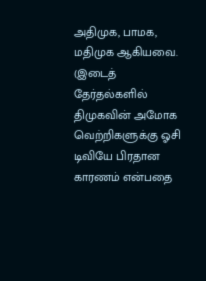அதிமுக, பாமக, மதிமுக ஆகியவை.
(இடைத் தேர்தல்களில் திமுகவின் அமோக வெற்றிகளுக்கு ஓசி டிவியே பிரதான காரணம் என்பதை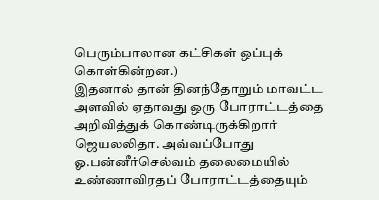பெரும்பாலான கட்சிகள் ஒப்புக் கொள்கின்றன.)
இதனால் தான் தினந்தோறும் மாவட்ட அளவில் ஏதாவது ஒரு போராட்டத்தை அறிவித்துக் கொண்டிருக்கிறார் ஜெயலலிதா. அவ்வப்போது ஓ.பன்னீர்செல்வம் தலைமையில் உண்ணாவிரதப் போராட்டத்தையும்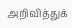அறிவித்துக்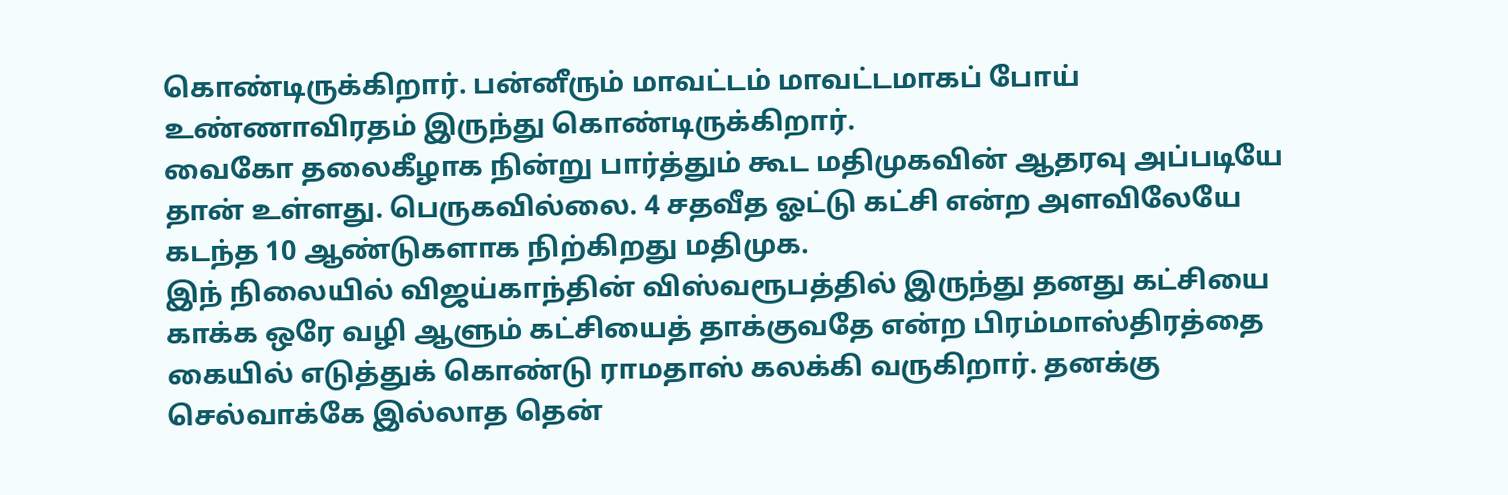கொண்டிருக்கிறார். பன்னீரும் மாவட்டம் மாவட்டமாகப் போய் உண்ணாவிரதம் இருந்து கொண்டிருக்கிறார்.
வைகோ தலைகீழாக நின்று பார்த்தும் கூட மதிமுகவின் ஆதரவு அப்படியே தான் உள்ளது. பெருகவில்லை. 4 சதவீத ஓட்டு கட்சி என்ற அளவிலேயே கடந்த 10 ஆண்டுகளாக நிற்கிறது மதிமுக.
இந் நிலையில் விஜய்காந்தின் விஸ்வரூபத்தில் இருந்து தனது கட்சியை காக்க ஒரே வழி ஆளும் கட்சியைத் தாக்குவதே என்ற பிரம்மாஸ்திரத்தை கையில் எடுத்துக் கொண்டு ராமதாஸ் கலக்கி வருகிறார். தனக்கு செல்வாக்கே இல்லாத தென்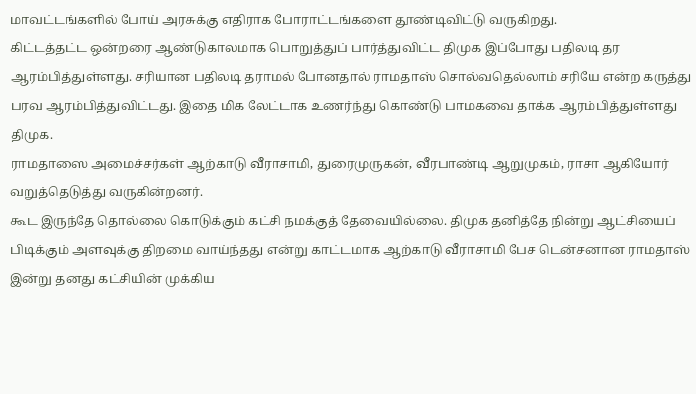மாவட்டங்களில் போய் அரசுக்கு எதிராக போராட்டங்களை தூண்டிவிட்டு வருகிறது.
கிட்டத்தட்ட ஒன்றரை ஆண்டுகாலமாக பொறுத்துப் பார்த்துவிட்ட திமுக இப்போது பதிலடி தர ஆரம்பித்துள்ளது. சரியான பதிலடி தராமல் போனதால் ராமதாஸ் சொல்வதெல்லாம் சரியே என்ற கருத்து பரவ ஆரம்பித்துவிட்டது. இதை மிக லேட்டாக உணர்ந்து கொண்டு பாமகவை தாக்க ஆரம்பித்துள்ளது திமுக.
ராமதாஸை அமைச்சர்கள் ஆற்காடு வீராசாமி, துரைமுருகன், வீரபாண்டி ஆறுமுகம், ராசா ஆகியோர் வறுத்தெடுத்து வருகின்றனர்.
கூட இருந்தே தொல்லை கொடுக்கும் கட்சி நமக்குத் தேவையில்லை. திமுக தனித்தே நின்று ஆட்சியைப் பிடிக்கும் அளவுக்கு திறமை வாய்ந்தது என்று காட்டமாக ஆற்காடு வீராசாமி பேச டென்சனான ராமதாஸ் இன்று தனது கட்சியின் முக்கிய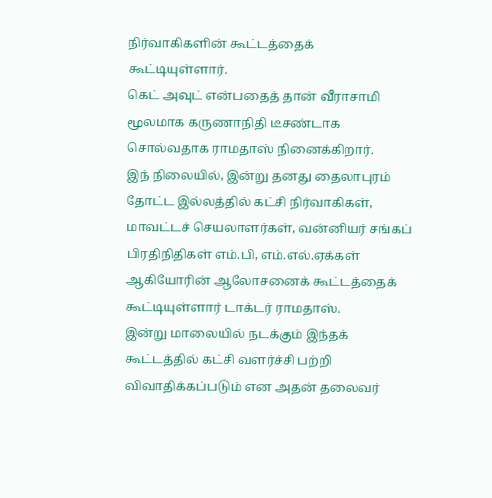நிர்வாகிகளின் கூட்டத்தைக் கூட்டியுள்ளார்.
கெட் அவுட் என்பதைத் தான் வீராசாமி மூலமாக கருணாநிதி டீசண்டாக சொல்வதாக ராமதாஸ் நினைக்கிறார்.
இந் நிலையில், இன்று தனது தைலாபுரம் தோட்ட இல்லத்தில் கட்சி நிர்வாகிகள், மாவட்டச் செயலாளர்கள், வன்னியர் சங்கப் பிரதிநிதிகள் எம்.பி, எம்.எல்.ஏக்கள் ஆகியோரின் ஆலோசனைக் கூட்டத்தைக் கூட்டியுள்ளார் டாக்டர் ராமதாஸ்.
இன்று மாலையில் நடக்கும் இந்தக் கூட்டத்தில் கட்சி வளர்ச்சி பற்றி விவாதிக்கப்படும் என அதன் தலைவர்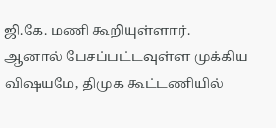ஜி.கே. மணி கூறியுள்ளார்.
ஆனால் பேசப்பட்டவுள்ள முக்கிய விஷயமே, திமுக கூட்டணியில்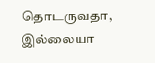தொடருவதா, இல்லையா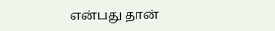என்பது தான்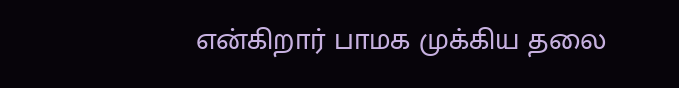என்கிறார் பாமக முக்கிய தலை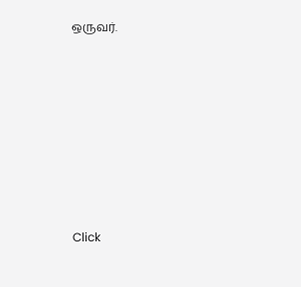ஒருவர்.












Click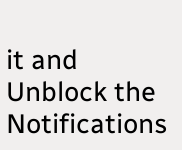it and Unblock the Notifications